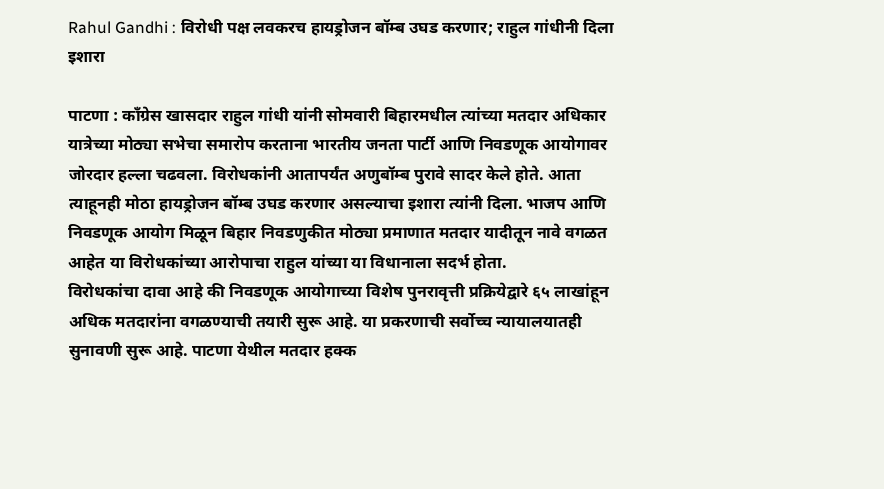Rahul Gandhi : विरोधी पक्ष लवकरच हायड्रोजन बॉम्ब उघड करणार; राहुल गांधीनी दिला इशारा

पाटणा : काँग्रेस खासदार राहुल गांधी यांनी सोमवारी बिहारमधील त्यांच्या मतदार अधिकार यात्रेच्या मोठ्या सभेचा समारोप करताना भारतीय जनता पार्टी आणि निवडणूक आयोगावर जोरदार हल्ला चढवला. विरोधकांनी आतापर्यंत अणुबॉम्ब पुरावे सादर केले होते. आता त्याहूनही मोठा हायड्रोजन बॉम्ब उघड करणार असल्याचा इशारा त्यांनी दिला. भाजप आणि निवडणूक आयोग मिळून बिहार निवडणुकीत मोठ्या प्रमाणात मतदार यादीतून नावे वगळत आहेत या विरोधकांच्या आरोपाचा राहुल यांच्या या विधानाला सदर्भ होता.
विरोधकांचा दावा आहे की निवडणूक आयोगाच्या विशेष पुनरावृत्ती प्रक्रियेद्वारे ६५ लाखांहून अधिक मतदारांना वगळण्याची तयारी सुरू आहे. या प्रकरणाची सर्वोच्च न्यायालयातही सुनावणी सुरू आहे. पाटणा येथील मतदार हक्क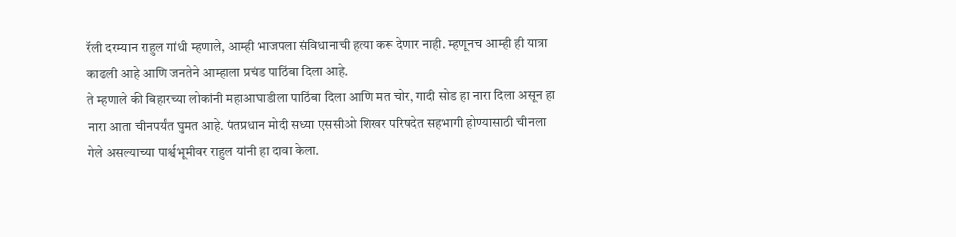रॅली दरम्यान राहुल गांधी म्हणाले, आम्ही भाजपला संविधानाची हत्या करू देणार नाही. म्हणूनच आम्ही ही यात्रा काढली आहे आणि जनतेने आम्हाला प्रचंड पाठिंबा दिला आहे.
ते म्हणाले की बिहारच्या लोकांनी महाआघाडीला पाठिंबा दिला आणि मत चोर, गादी सोड हा नारा दिला असून हा नारा आता चीनपर्यंत घुमत आहे. पंतप्रधान मोदी सध्या एससीओ शिखर परिषदेत सहभागी होण्यासाठी चीनला गेले असल्याच्या पार्श्वभूमीवर राहुल यांनी हा दावा केला.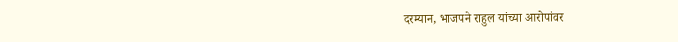दरम्यान, भाजपने राहुल यांच्या आरोपांवर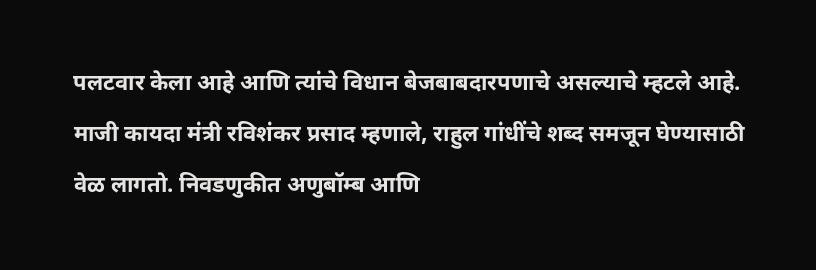पलटवार केला आहे आणि त्यांचे विधान बेजबाबदारपणाचे असल्याचे म्हटले आहे.
माजी कायदा मंत्री रविशंकर प्रसाद म्हणाले, राहुल गांधींचे शब्द समजून घेण्यासाठी वेळ लागतो. निवडणुकीत अणुबॉम्ब आणि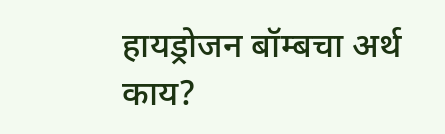हायड्रोजन बॉम्बचा अर्थ काय?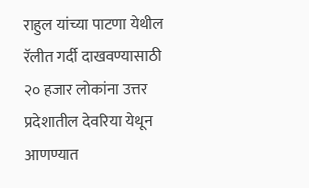राहुल यांच्या पाटणा येथील रॅलीत गर्दी दाखवण्यासाठी २० हजार लोकांना उत्तर प्रदेशातील देवरिया येथून आणण्यात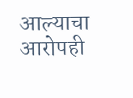आल्याचा आरोपही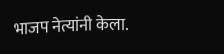भाजप नेत्यांनी केला.